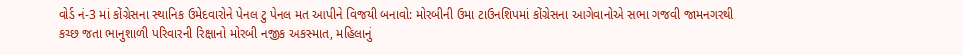વોર્ડ નં-3 માં કોંગ્રેસના સ્થાનિક ઉમેદવારોને પેનલ ટુ પેનલ મત આપીને વિજયી બનાવો: મોરબીની ઉમા ટાઉનશિપમાં કોંગ્રેસના આગેવાનોએ સભા ગજવી જામનગરથી કચ્છ જતા ભાનુશાળી પરિવારની રિક્ષાનો મોરબી નજીક અકસ્માત, મહિલાનું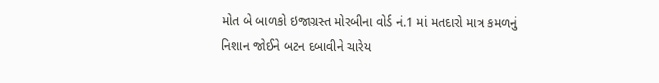મોત બે બાળકો ઇજાગ્રસ્ત મોરબીના વોર્ડ નં.1 માં મતદારો માત્ર કમળનું નિશાન જોઈને બટન દબાવીને ચારેય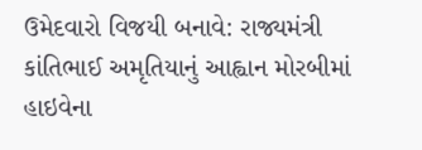ઉમેદવારો વિજયી બનાવે: રાજ્યમંત્રી કાંતિભાઈ અમૃતિયાનું આહ્વાન મોરબીમાં હાઇવેના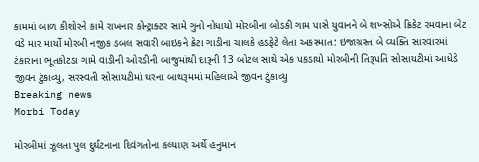કામમાં બાળ કીશોરને કામે રાખનાર કોન્ટ્રાક્ટર સામે ગુનો નોધાયો મોરબીના બોડકી ગામ પાસે યુવાનને બે શખ્સોએ ક્રિકેટ રમવાના બેટ વડે માર માર્યો મોરબી નજીક ડબલ સવારી બાઇકને ક્રેટા ગાડીના ચાલકે હડફેટે લેતા અકસ્માત: ઇજાગ્રસ્ત બે વ્યક્તિ સારવારમાં ટંકારાના ભૂતકોટડા ગામે વાડીની ઓરડીની બાજુમાંથી દારૂની 13 બોટલ સાથે એક પકડાયો મોરબીની તિરૂપતિ સોસાયટીમાં આધેડે જીવન ટુંકાવ્યુ, સરસ્વતી સોસાયટીમાં ઘરના બાથરૂમમાં મહિલાએ જીવન ટુંકાવ્યુ
Breaking news
Morbi Today

મોરબીમાં ઝૂલતા પુલ દુર્ઘટનાના દિવંગતોના કલ્યાણ અર્થે હનુમાન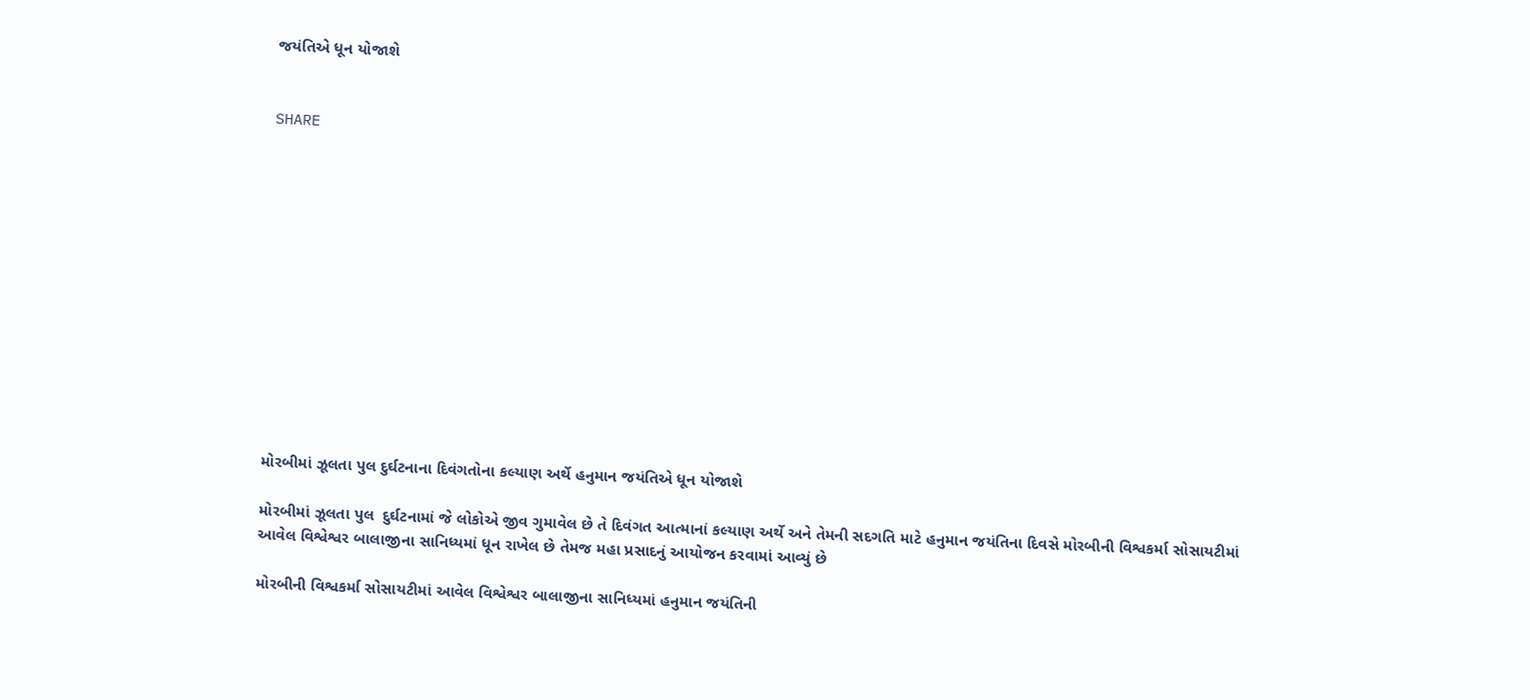જયંતિએ ધૂન યોજાશે


SHARE













મોરબીમાં ઝૂલતા પુલ દુર્ઘટનાના દિવંગતોના કલ્યાણ અર્થે હનુમાન જયંતિએ ધૂન યોજાશે

મોરબીમાં ઝૂલતા પુલ  દુર્ઘટનામાં જે લોકોએ જીવ ગુમાવેલ છે તે દિવંગત આત્માનાં કલ્યાણ અર્થે અને તેમની સદગતિ માટે હનુમાન જયંતિના દિવસે મોરબીની વિશ્વકર્મા સોસાયટીમાં આવેલ વિશ્વેશ્વર બાલાજીના સાનિધ્યમાં ધૂન રાખેલ છે તેમજ મહા પ્રસાદનું આયોજન કરવામાં આવ્યું છે

મોરબીની વિશ્વકર્મા સોસાયટીમાં આવેલ વિશ્વેશ્વર બાલાજીના સાનિધ્યમાં હનુમાન જયંતિની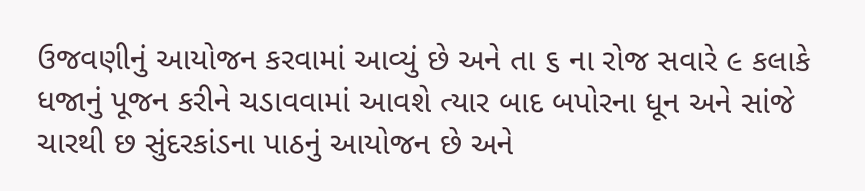ઉજવણીનું આયોજન કરવામાં આવ્યું છે અને તા ૬ ના રોજ સવારે ૯ કલાકે ધજાનું પૂજન કરીને ચડાવવામાં આવશે ત્યાર બાદ બપોરના ધૂન અને સાંજે ચારથી છ સુંદરકાંડના પાઠનું આયોજન છે અને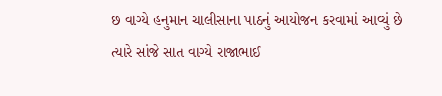છ વાગ્યે હનુમાન ચાલીસાના પાઠનું આયોજન કરવામાં આવ્યું છે ત્યારે સાંજે સાત વાગ્યે રાજાભાઈ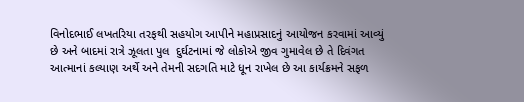વિનોદભાઈ લખતરિયા તરફથી સહયોગ આપીને મહાપ્રસાદનું આયોજન કરવામાં આવ્યું છે અને બાદમાં રાત્રે ઝૂલતા પુલ  દુર્ઘટનામાં જે લોકોએ જીવ ગુમાવેલ છે તે દિવંગત આત્માનાં કલ્યાણ અર્થે અને તેમની સદગતિ માટે ધૂન રાખેલ છે આ કાર્યક્રમને સફળ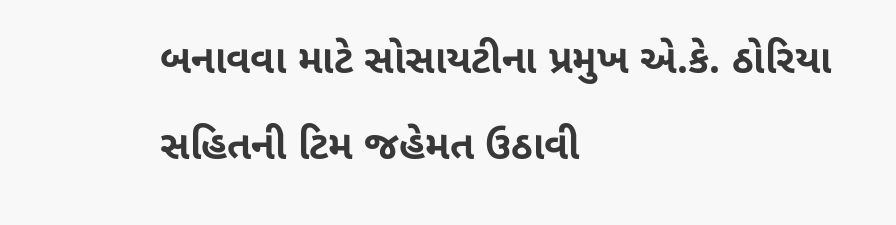બનાવવા માટે સોસાયટીના પ્રમુખ એ.કે. ઠોરિયા સહિતની ટિમ જહેમત ઉઠાવી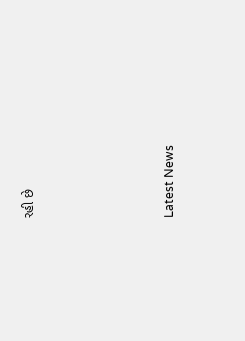રહી છે






Latest News